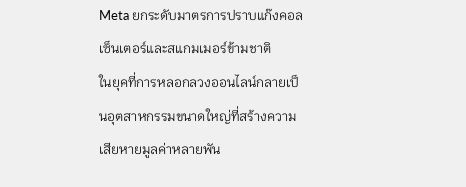Meta ยกระดับมาตรการปราบแก๊งคอลเซ็นเตอร์และสแกมเมอร์ข้ามชาติ
ในยุคที่การหลอกลวงออนไลน์กลายเป็นอุตสาหกรรมขนาดใหญ่ที่สร้างความเสียหายมูลค่าหลายพัน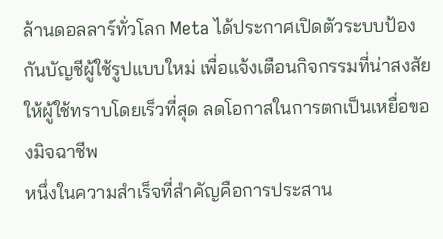ล้านดอลลาร์ทั่วโลก Meta ได้ประกาศเปิดตัวระบบป้องกันบัญชีผู้ใช้รูปแบบใหม่ เพื่อแจ้งเตือนกิจกรรมที่น่าสงสัยให้ผู้ใช้ทราบโดยเร็วที่สุด ลดโอกาสในการตกเป็นเหยื่อของมิจฉาชีพ
หนึ่งในความสำเร็จที่สำคัญคือการประสาน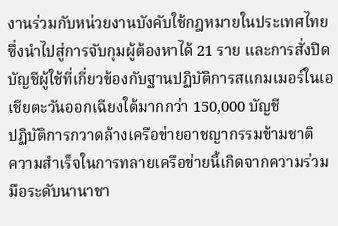งานร่วมกับหน่วยงานบังคับใช้กฎหมายในประเทศไทย ซึ่งนำไปสู่การจับกุมผู้ต้องหาได้ 21 ราย และการสั่งปิดบัญชีผู้ใช้ที่เกี่ยวข้องกับฐานปฏิบัติการสแกมเมอร์ในเอเชียตะวันออกเฉียงใต้มากกว่า 150,000 บัญชี
ปฏิบัติการกวาดล้างเครือข่ายอาชญากรรมข้ามชาติ
ความสำเร็จในการทลายเครือข่ายนี้เกิดจากความร่วมมือระดับนานาชา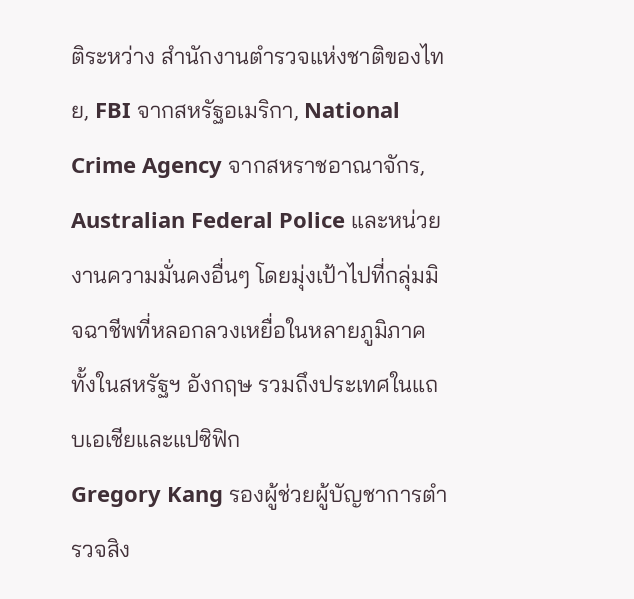ติระหว่าง สำนักงานตำรวจแห่งชาติของไทย, FBI จากสหรัฐอเมริกา, National Crime Agency จากสหราชอาณาจักร, Australian Federal Police และหน่วยงานความมั่นคงอื่นๆ โดยมุ่งเป้าไปที่กลุ่มมิจฉาชีพที่หลอกลวงเหยื่อในหลายภูมิภาค ทั้งในสหรัฐฯ อังกฤษ รวมถึงประเทศในแถบเอเชียและแปซิฟิก
Gregory Kang รองผู้ช่วยผู้บัญชาการตำรวจสิง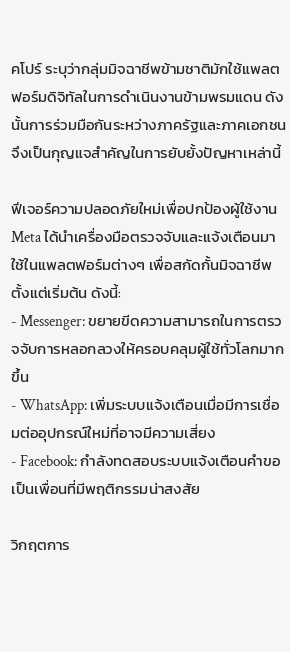คโปร์ ระบุว่ากลุ่มมิจฉาชีพข้ามชาติมักใช้แพลตฟอร์มดิจิทัลในการดำเนินงานข้ามพรมแดน ดังนั้นการร่วมมือกันระหว่างภาครัฐและภาคเอกชนจึงเป็นกุญแจสำคัญในการยับยั้งปัญหาเหล่านี้

ฟีเจอร์ความปลอดภัยใหม่เพื่อปกป้องผู้ใช้งาน
Meta ได้นำเครื่องมือตรวจจับและแจ้งเตือนมาใช้ในแพลตฟอร์มต่างๆ เพื่อสกัดกั้นมิจฉาชีพตั้งแต่เริ่มต้น ดังนี้:
- Messenger: ขยายขีดความสามารถในการตรวจจับการหลอกลวงให้ครอบคลุมผู้ใช้ทั่วโลกมากขึ้น
- WhatsApp: เพิ่มระบบแจ้งเตือนเมื่อมีการเชื่อมต่ออุปกรณ์ใหม่ที่อาจมีความเสี่ยง
- Facebook: กำลังทดสอบระบบแจ้งเตือนคำขอเป็นเพื่อนที่มีพฤติกรรมน่าสงสัย

วิกฤตการ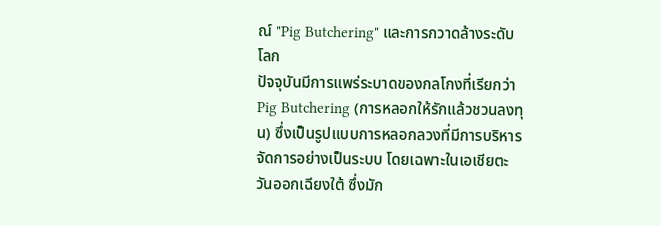ณ์ "Pig Butchering" และการกวาดล้างระดับโลก
ปัจจุบันมีการแพร่ระบาดของกลโกงที่เรียกว่า Pig Butchering (การหลอกให้รักแล้วชวนลงทุน) ซึ่งเป็นรูปแบบการหลอกลวงที่มีการบริหารจัดการอย่างเป็นระบบ โดยเฉพาะในเอเชียตะวันออกเฉียงใต้ ซึ่งมัก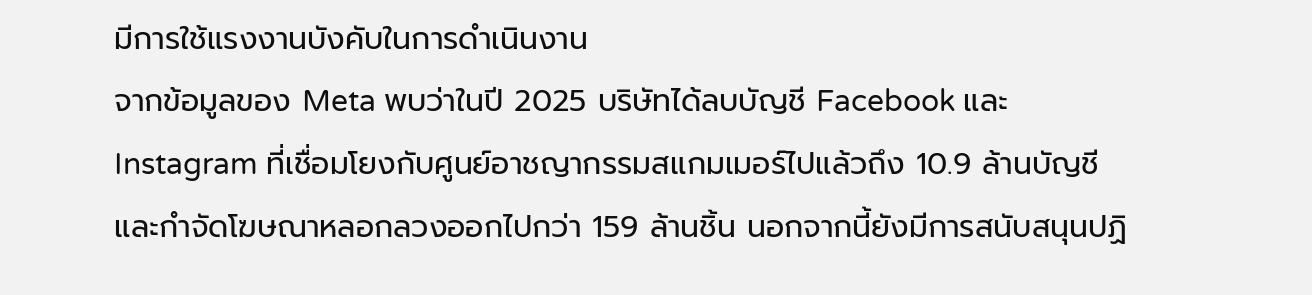มีการใช้แรงงานบังคับในการดำเนินงาน
จากข้อมูลของ Meta พบว่าในปี 2025 บริษัทได้ลบบัญชี Facebook และ Instagram ที่เชื่อมโยงกับศูนย์อาชญากรรมสแกมเมอร์ไปแล้วถึง 10.9 ล้านบัญชี และกำจัดโฆษณาหลอกลวงออกไปกว่า 159 ล้านชิ้น นอกจากนี้ยังมีการสนับสนุนปฏิ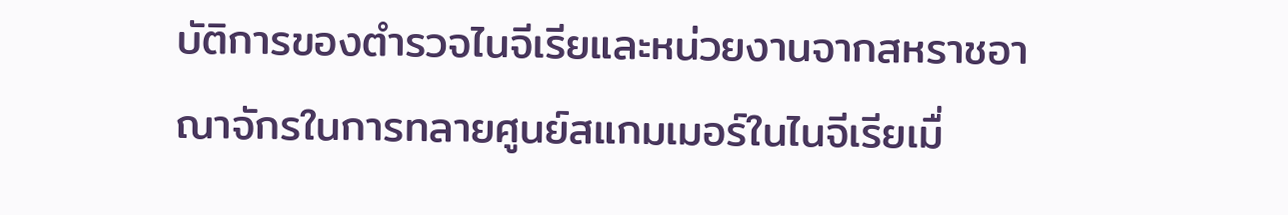บัติการของตำรวจไนจีเรียและหน่วยงานจากสหราชอาณาจักรในการทลายศูนย์สแกมเมอร์ในไนจีเรียเมื่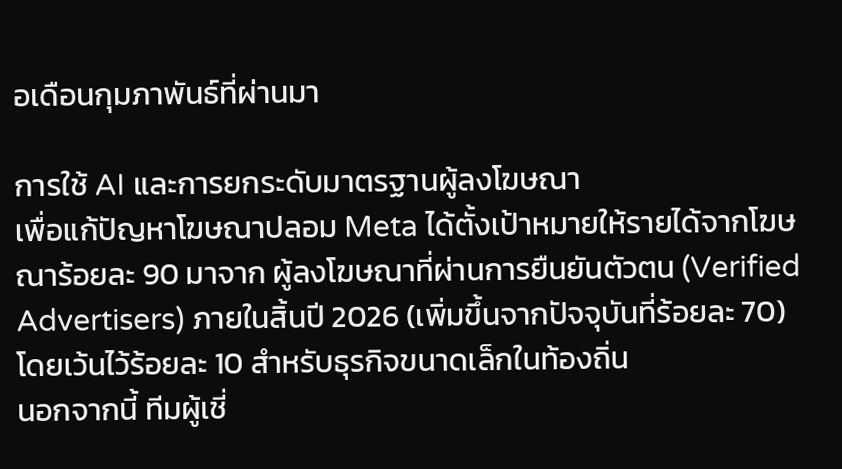อเดือนกุมภาพันธ์ที่ผ่านมา

การใช้ AI และการยกระดับมาตรฐานผู้ลงโฆษณา
เพื่อแก้ปัญหาโฆษณาปลอม Meta ได้ตั้งเป้าหมายให้รายได้จากโฆษณาร้อยละ 90 มาจาก ผู้ลงโฆษณาที่ผ่านการยืนยันตัวตน (Verified Advertisers) ภายในสิ้นปี 2026 (เพิ่มขึ้นจากปัจจุบันที่ร้อยละ 70) โดยเว้นไว้ร้อยละ 10 สำหรับธุรกิจขนาดเล็กในท้องถิ่น
นอกจากนี้ ทีมผู้เชี่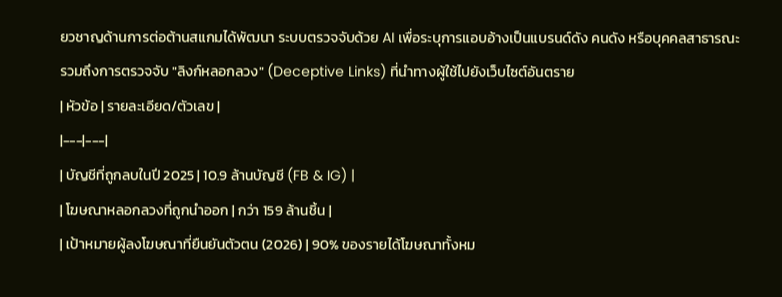ยวชาญด้านการต่อต้านสแกมได้พัฒนา ระบบตรวจจับด้วย AI เพื่อระบุการแอบอ้างเป็นแบรนด์ดัง คนดัง หรือบุคคลสาธารณะ รวมถึงการตรวจจับ "ลิงก์หลอกลวง" (Deceptive Links) ที่นำทางผู้ใช้ไปยังเว็บไซต์อันตราย
| หัวข้อ | รายละเอียด/ตัวเลข |
|---|---|
| บัญชีที่ถูกลบในปี 2025 | 10.9 ล้านบัญชี (FB & IG) |
| โฆษณาหลอกลวงที่ถูกนำออก | กว่า 159 ล้านชิ้น |
| เป้าหมายผู้ลงโฆษณาที่ยืนยันตัวตน (2026) | 90% ของรายได้โฆษณาทั้งหม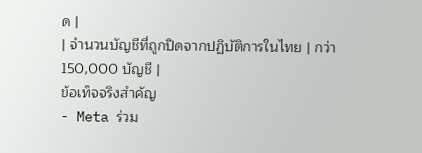ด |
| จำนวนบัญชีที่ถูกปิดจากปฏิบัติการในไทย | กว่า 150,000 บัญชี |
ข้อเท็จจริงสำคัญ
- Meta ร่วม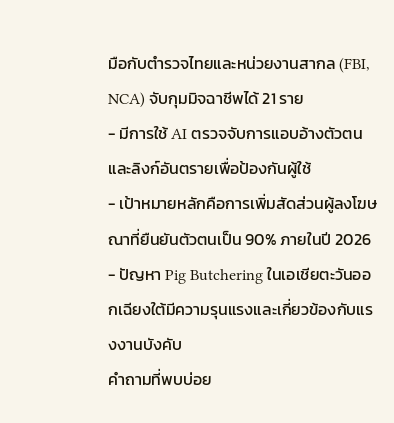มือกับตำรวจไทยและหน่วยงานสากล (FBI, NCA) จับกุมมิจฉาชีพได้ 21 ราย
- มีการใช้ AI ตรวจจับการแอบอ้างตัวตนและลิงก์อันตรายเพื่อป้องกันผู้ใช้
- เป้าหมายหลักคือการเพิ่มสัดส่วนผู้ลงโฆษณาที่ยืนยันตัวตนเป็น 90% ภายในปี 2026
- ปัญหา Pig Butchering ในเอเชียตะวันออกเฉียงใต้มีความรุนแรงและเกี่ยวข้องกับแรงงานบังคับ
คำถามที่พบบ่อย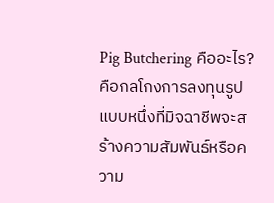Pig Butchering คืออะไร?
คือกลโกงการลงทุนรูปแบบหนึ่งที่มิจฉาชีพจะสร้างความสัมพันธ์หรือความ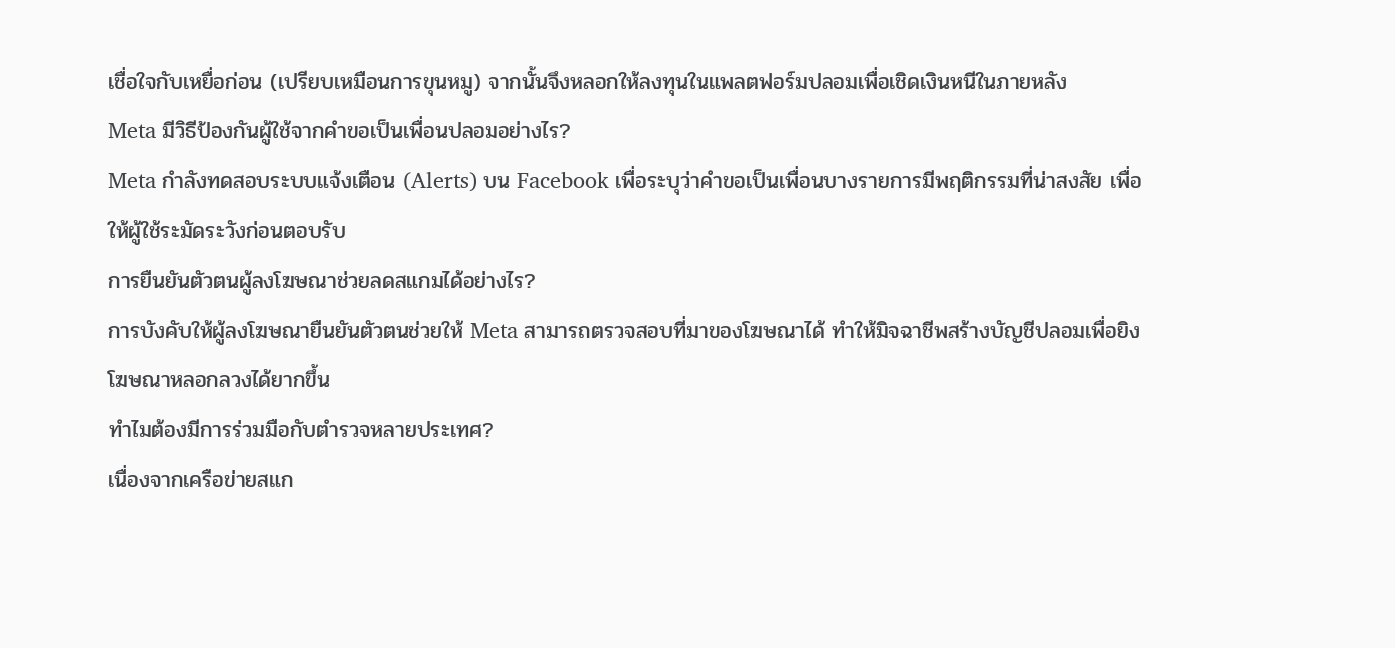เชื่อใจกับเหยื่อก่อน (เปรียบเหมือนการขุนหมู) จากนั้นจึงหลอกให้ลงทุนในแพลตฟอร์มปลอมเพื่อเชิดเงินหนีในภายหลัง
Meta มีวิธีป้องกันผู้ใช้จากคำขอเป็นเพื่อนปลอมอย่างไร?
Meta กำลังทดสอบระบบแจ้งเตือน (Alerts) บน Facebook เพื่อระบุว่าคำขอเป็นเพื่อนบางรายการมีพฤติกรรมที่น่าสงสัย เพื่อให้ผู้ใช้ระมัดระวังก่อนตอบรับ
การยืนยันตัวตนผู้ลงโฆษณาช่วยลดสแกมได้อย่างไร?
การบังคับให้ผู้ลงโฆษณายืนยันตัวตนช่วยให้ Meta สามารถตรวจสอบที่มาของโฆษณาได้ ทำให้มิจฉาชีพสร้างบัญชีปลอมเพื่อยิงโฆษณาหลอกลวงได้ยากขึ้น
ทำไมต้องมีการร่วมมือกับตำรวจหลายประเทศ?
เนื่องจากเครือข่ายสแก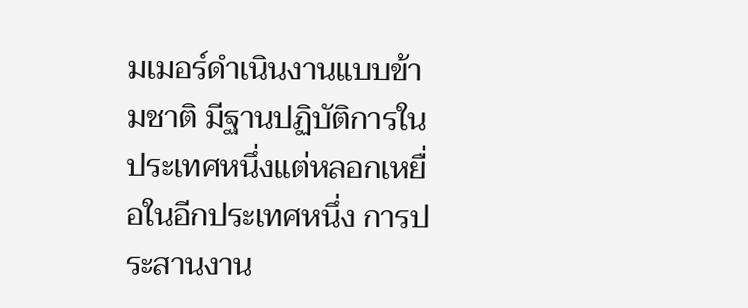มเมอร์ดำเนินงานแบบข้ามชาติ มีฐานปฏิบัติการในประเทศหนึ่งแต่หลอกเหยื่อในอีกประเทศหนึ่ง การประสานงาน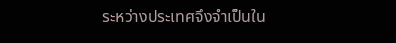ระหว่างประเทศจึงจำเป็นใน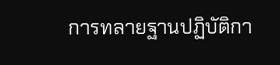การทลายฐานปฏิบัติกา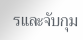รและจับกุม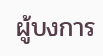ผู้บงการ